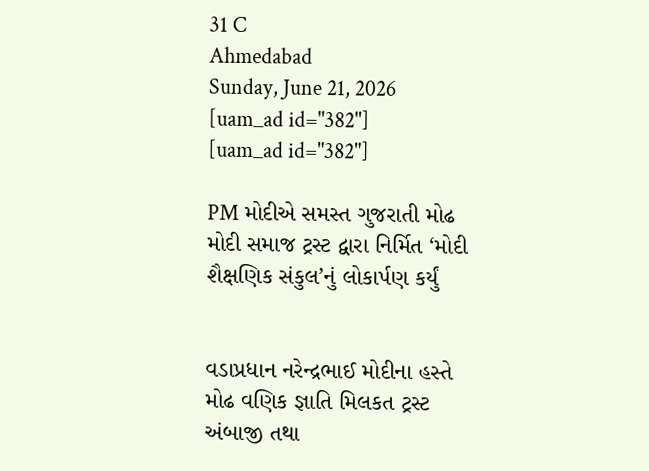31 C
Ahmedabad
Sunday, June 21, 2026
[uam_ad id="382"]
[uam_ad id="382"]

PM મોદીએ સમસ્ત ગુજરાતી મોઢ મોદી સમાજ ટ્રસ્ટ દ્વારા નિર્મિત ‘મોદી શૈક્ષણિક સંકુલ’નું લોકાર્પણ કર્યું


વડાપ્રધાન નરેન્દ્રભાઈ મોદીના હસ્તે મોઢ વણિક જ્ઞાતિ મિલકત ટ્રસ્ટ અંબાજી તથા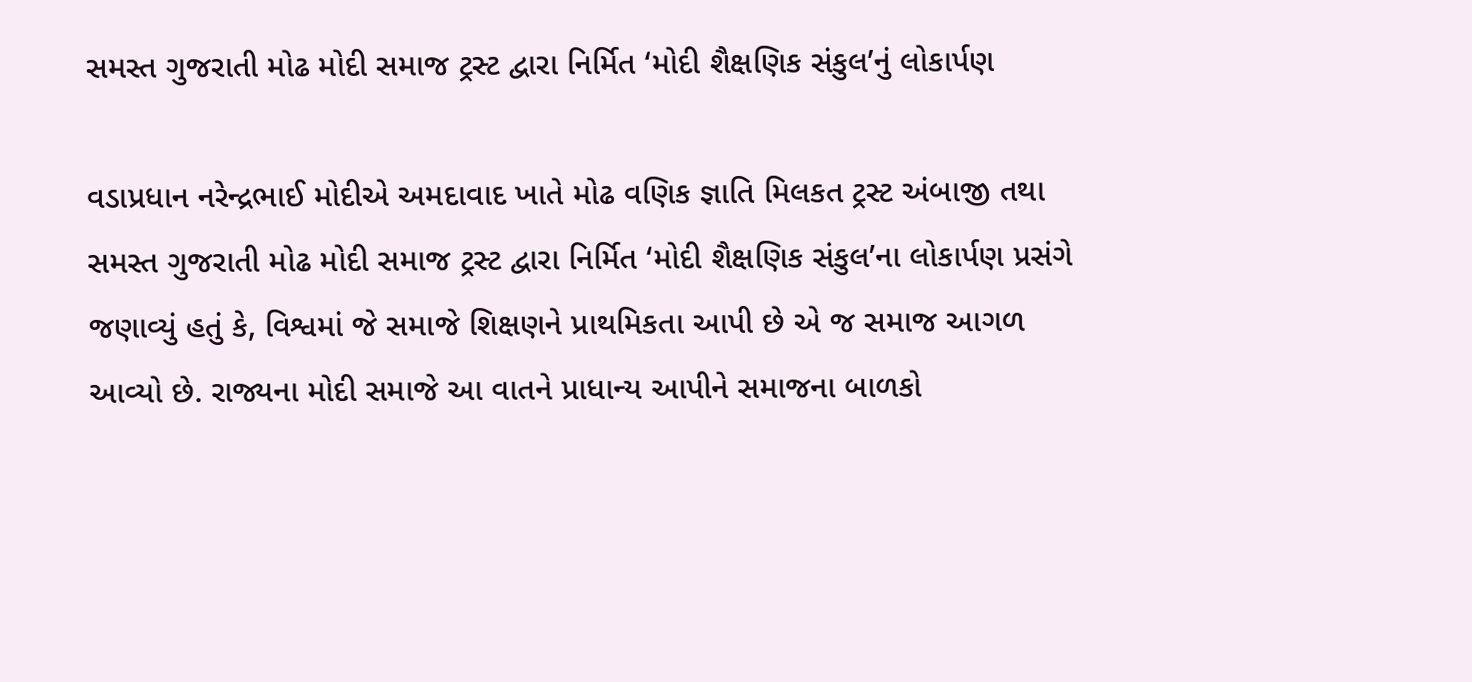સમસ્ત ગુજરાતી મોઢ મોદી સમાજ ટ્રસ્ટ દ્વારા નિર્મિત ‘મોદી શૈક્ષણિક સંકુલ’નું લોકાર્પણ

વડાપ્રધાન નરેન્દ્રભાઈ મોદીએ અમદાવાદ ખાતે મોઢ વણિક જ્ઞાતિ મિલકત ટ્રસ્ટ અંબાજી તથા સમસ્ત ગુજરાતી મોઢ મોદી સમાજ ટ્રસ્ટ દ્વારા નિર્મિત ‘મોદી શૈક્ષણિક સંકુલ’ના લોકાર્પણ પ્રસંગે જણાવ્યું હતું કે, વિશ્વમાં જે સમાજે શિક્ષણને પ્રાથમિકતા આપી છે એ જ સમાજ આગળ આવ્યો છે. રાજ્યના મોદી સમાજે આ વાતને પ્રાધાન્ય આપીને સમાજના બાળકો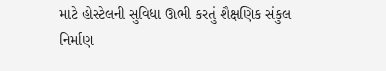માટે હોસ્ટેલની સુવિધા ઊભી કરતું શૈક્ષણિક સંકુલ નિર્માણ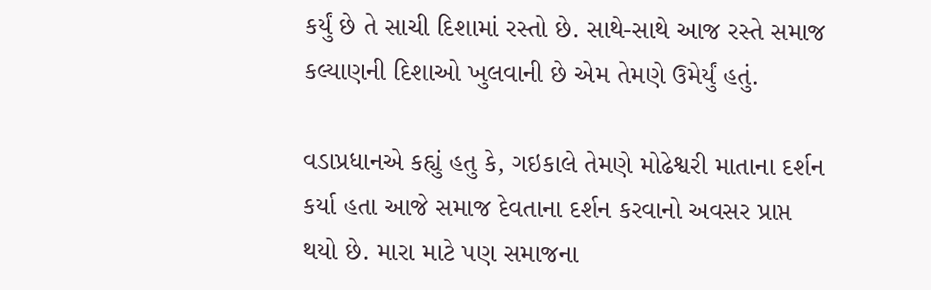કર્યું છે તે સાચી દિશામાં રસ્તો છે. સાથે-સાથે આજ રસ્તે સમાજ કલ્યાણની દિશાઓ ખુલવાની છે એમ તેમણે ઉમેર્યું હતું.

વડાપ્રધાનએ કહ્યું હતુ કે, ગઇકાલે તેમણે મોઢેશ્વરી માતાના દર્શન કર્યા હતા આજે સમાજ દેવતાના દર્શન કરવાનો અવસર પ્રાપ્ત થયો છે. મારા માટે પણ સમાજના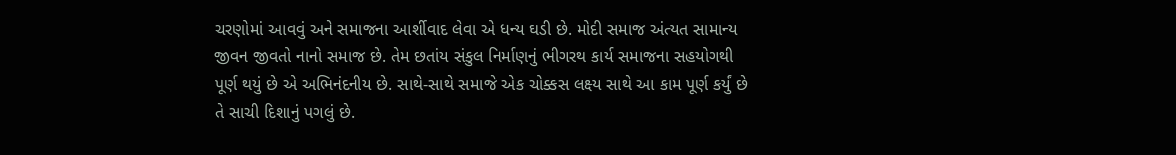ચરણોમાં આવવું અને સમાજના આર્શીવાદ લેવા એ ધન્ય ઘડી છે. મોદી સમાજ અંત્યત સામાન્ય જીવન જીવતો નાનો સમાજ છે. તેમ છતાંય સંકુલ નિર્માણનું ભીગરથ કાર્ય સમાજના સહયોગથી પૂર્ણ થયું છે એ અભિનંદનીય છે. સાથે-સાથે સમાજે એક ચોક્કસ લક્ષ્ય સાથે આ કામ પૂર્ણ કર્યું છે તે સાચી દિશાનું પગલું છે.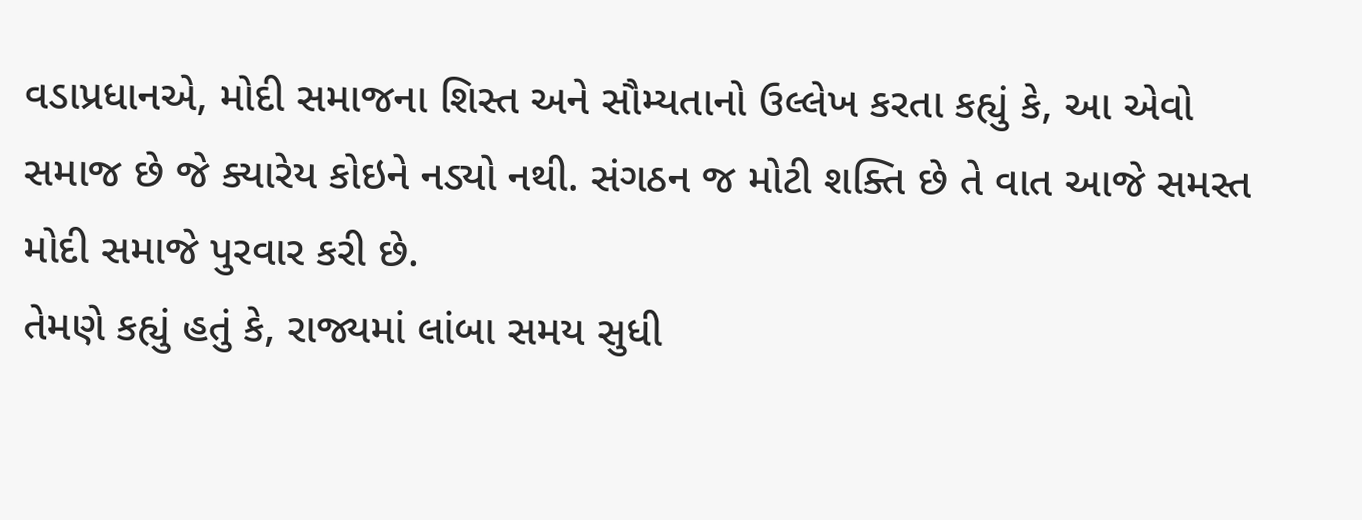વડાપ્રધાનએ, મોદી સમાજના શિસ્ત અને સૌમ્યતાનો ઉલ્લેખ કરતા કહ્યું કે, આ એવો સમાજ છે જે ક્યારેય કોઇને નડ્યો નથી. સંગઠન જ મોટી શક્તિ છે તે વાત આજે સમસ્ત મોદી સમાજે પુરવાર કરી છે.
તેમણે કહ્યું હતું કે, રાજ્યમાં લાંબા સમય સુધી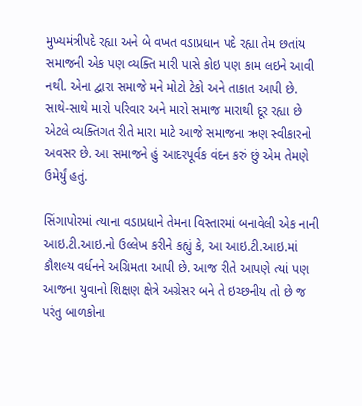મુખ્યમંત્રીપદે રહ્યા અને બે વખત વડાપ્રધાન પદે રહ્યા તેમ છતાંય સમાજની એક પણ વ્યક્તિ મારી પાસે કોઇ પણ કામ લઇને આવી નથી. એના દ્વારા સમાજે મને મોટો ટેકો અને તાકાત આપી છે. સાથે-સાથે મારો પરિવાર અને મારો સમાજ મારાથી દૂર રહ્યા છે એટલે વ્યક્તિગત રીતે મારા માટે આજે સમાજના ઋણ સ્વીકારનો અવસર છે. આ સમાજને હું આદરપૂર્વક વંદન કરું છું એમ તેમણે ઉમેર્યું હતું.

સિંગાપોરમાં ત્યાના વડાપ્રધાને તેમના વિસ્તારમાં બનાવેલી એક નાની આઇ.ટી.આઇ.નો ઉલ્લેખ કરીને કહ્યું કે, આ આઇ.ટી.આઇ.માં કૌશલ્ય વર્ધનને અગ્રિમતા આપી છે. આજ રીતે આપણે ત્યાં પણ આજના યુવાનો શિક્ષણ ક્ષેત્રે અગ્રેસર બને તે ઇચ્છનીય તો છે જ પરંતુ બાળકોના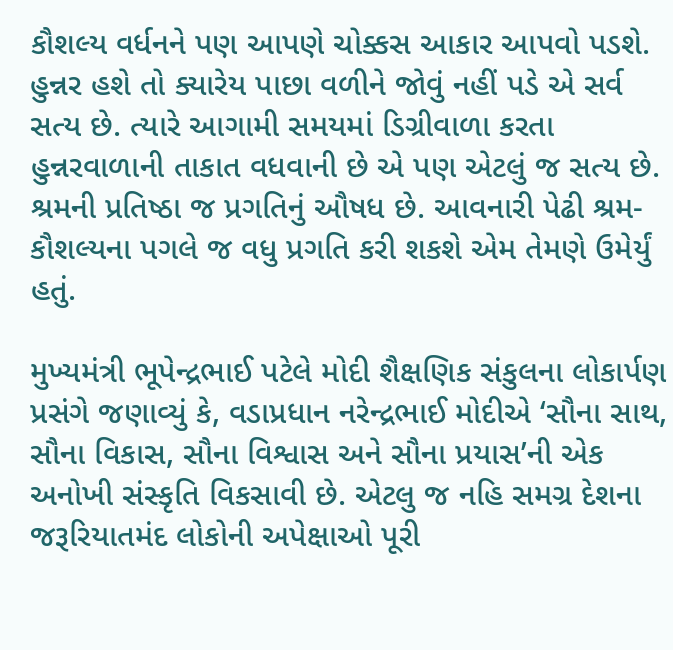કૌશલ્ય વર્ધનને પણ આપણે ચોક્કસ આકાર આપવો પડશે. હુન્નર હશે તો ક્યારેય પાછા વળીને જોવું નહીં પડે એ સર્વ સત્ય છે. ત્યારે આગામી સમયમાં ડિગ્રીવાળા કરતા હુન્નરવાળાની તાકાત વધવાની છે એ પણ એટલું જ સત્ય છે. શ્રમની પ્રતિષ્ઠા જ પ્રગતિનું ઔષધ છે. આવનારી પેઢી શ્રમ-કૌશલ્યના પગલે જ વધુ પ્રગતિ કરી શકશે એમ તેમણે ઉમેર્યું હતું.

મુખ્યમંત્રી ભૂપેન્દ્રભાઈ પટેલે મોદી શૈક્ષણિક સંકુલના લોકાર્પણ પ્રસંગે જણાવ્યું કે, વડાપ્રધાન નરેન્દ્રભાઈ મોદીએ ‘સૌના સાથ, સૌના વિકાસ, સૌના વિશ્વાસ અને સૌના પ્રયાસ’ની એક અનોખી સંસ્કૃતિ વિકસાવી છે. એટલુ જ નહિ સમગ્ર દેશના જરૂરિયાતમંદ લોકોની અપેક્ષાઓ પૂરી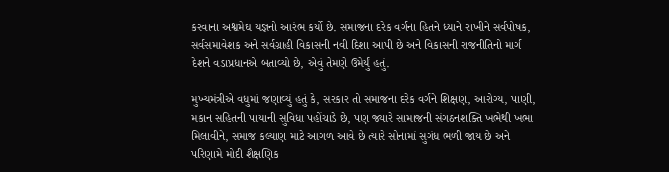કરવાના અશ્વમેઘ યજ્ઞનો આરંભ કર્યો છે. સમાજના દરેક વર્ગના હિતને ધ્યાને રાખીને સર્વપોષક, સર્વસમાવેશક અને સર્વગ્રાહી વિકાસની નવી દિશા આપી છે અને વિકાસની રાજનીતિનો માર્ગ દેશને વડાપ્રધાનએ બતાવ્યો છે, એવું તેમણે ઉમેર્યું હતું.

મુખ્યમંત્રીએ વધુમાં જણાવ્યું હતું કે, સરકાર તો સમાજના દરેક વર્ગને શિક્ષણ, આરોગ્ય, પાણી, મકાન સહિતની પાયાની સુવિધા પહોંચાડે છે, પણ જ્યારે સામાજની સંગઠનશક્તિ ખભેથી ખભા મિલાવીને, સમાજ કલ્યાણ માટે આગળ આવે છે ત્યારે સોનામાં સુગંધ ભળી જાય છે અને પરિણામે મોદી શૈક્ષણિક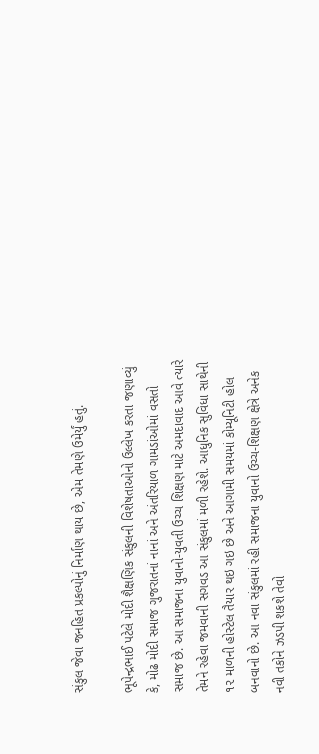સંકુલ જેવા જનહિત પ્રકલ્પોનું નિર્માણ થાય છે, એમ તેમણે ઉમેર્યું હતું.

ભૂપેન્દ્રભાઈ પટેલે મોદી શૈક્ષણિક સંકુલની વિશેષતાઓનો ઉલ્લેખ કરતા જણાવ્યું કે, મોઢ મોદી સમાજ ગુજરાતનાં નાનાં અને અંતરિયાળ ગામડાંઓમાં વસતો સમાજ છે. આ સમાજના યુવાનો-યુવતી ઉચ્ચ શિક્ષણ માટે અમદાવાદ આવે ત્યારે તેમને રહેવા જમવાની સગવડ આ સંકુલમાં મળી રહેશે. આધુનિક સુવિધા સાથેની ૧૨ માળની હોસ્ટેલ તૈયાર થઇ ગઇ છે અને આગામી સમયમાં કોમ્યૂનિટી હોલ બનવાનો છે. આ નવા સંકુલમાં રહી સમાજના યુવાનો ઉચ્ચ-શિક્ષણ ક્ષેત્રે અનેક નવી તકોને ઝડપી શકશે તેવો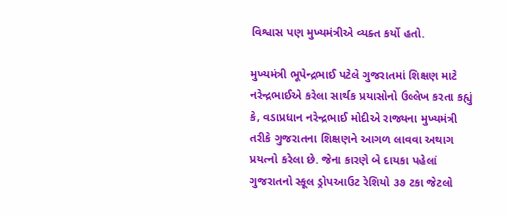વિશ્વાસ પણ મુખ્યમંત્રીએ વ્યક્ત કર્યો હતો.

મુખ્યમંત્રી ભૂપેન્દ્રભાઈ પટેલે ગુજરાતમાં શિક્ષણ માટે નરેન્દ્રભાઈએ કરેલા સાર્થક પ્રયાસોનો ઉલ્લેખ કરતા કહ્યું કે, વડાપ્રધાન નરેન્દ્રભાઈ મોદીએ રાજ્યના મુખ્યમંત્રી તરીકે ગુજરાતના શિક્ષણને આગળ લાવવા અથાગ પ્રયત્નો કરેલા છે. જેના કારણે બે દાયકા પહેલાં ગુજરાતનો સ્કૂલ ડ્રોપઆઉટ રેશિયો ૩૭ ટકા જેટલો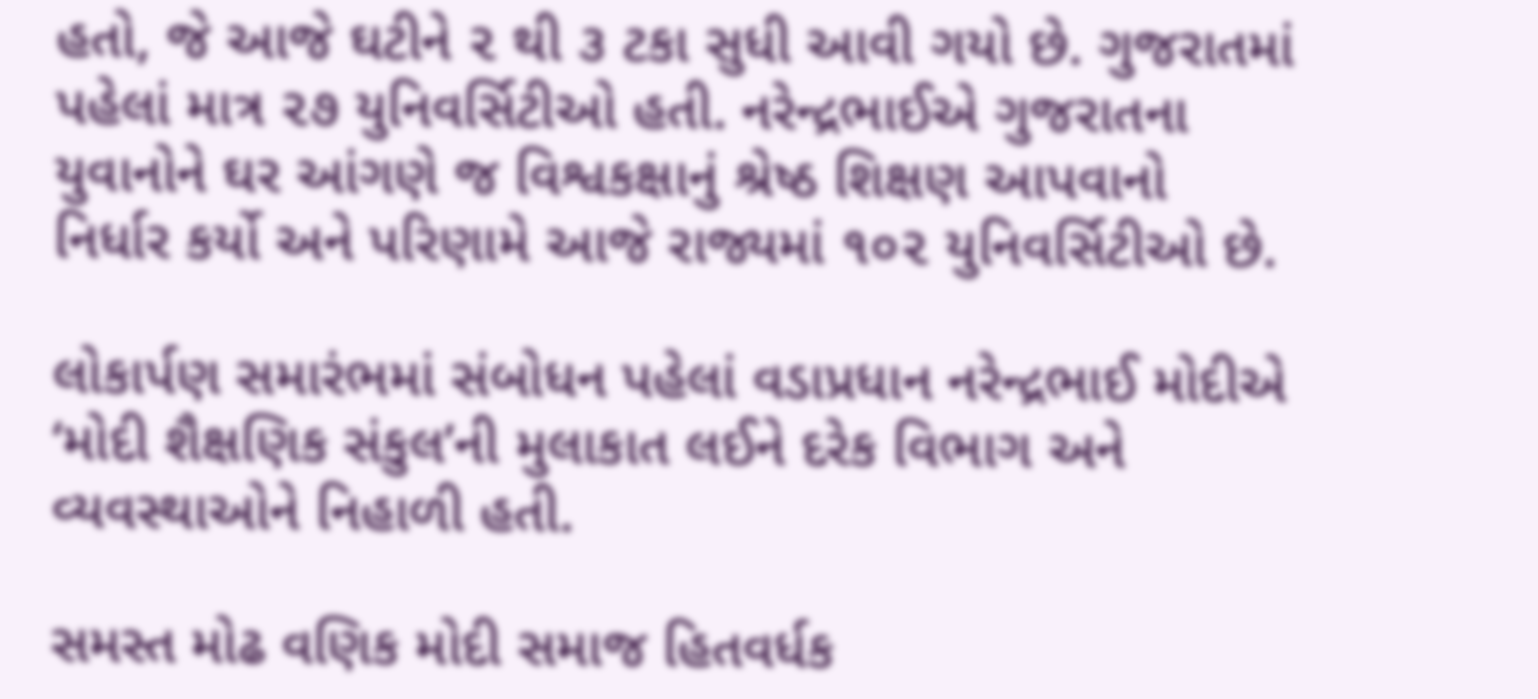હતો, જે આજે ઘટીને ૨ થી ૩ ટકા સુધી આવી ગયો છે. ગુજરાતમાં પહેલાં માત્ર ૨૭ યુનિવર્સિટીઓ હતી. નરેન્દ્રભાઈએ ગુજરાતના યુવાનોને ઘર આંગણે જ વિશ્વકક્ષાનું શ્રેષ્ઠ શિક્ષણ આપવાનો નિર્ધાર કર્યો અને પરિણામે આજે રાજ્યમાં ૧૦૨ યુનિવર્સિટીઓ છે.

લોકાર્પણ સમારંભમાં સંબોધન પહેલાં વડાપ્રધાન નરેન્દ્રભાઈ મોદીએ ‘મોદી શૈક્ષણિક સંકુલ’ની મુલાકાત લઈને દરેક વિભાગ અને વ્યવસ્થાઓને નિહાળી હતી.

સમસ્ત મોઢ વણિક મોદી સમાજ હિતવર્ધક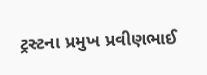ટ્રસ્ટના પ્રમુખ પ્રવીણભાઈ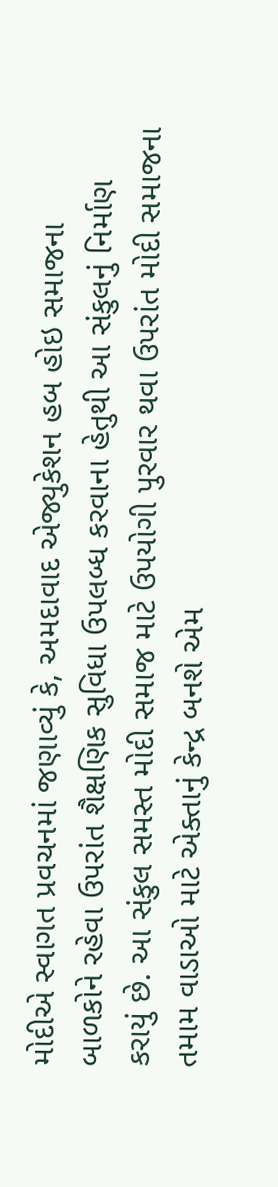મોદીએ સ્વાગત પ્રવચનમાં જણાવ્યું કે, અમદાવાદ એજ્યુકેશન હબ હોઇ સમાજના બાળકોને રહેવા ઉપરાંત શૈક્ષણિક સુવિધા ઉપલબ્ધ કરવાના હેતુથી આ સંકુલનું નિર્માણ કરાયું છે. આ સંકુલ સમસ્ત મોદી સમાજ માટે ઉપયોગી પુરવાર થવા ઉપરાંત મોદી સમાજના તમામ વાડાઓ માટે એક્તાનું કેન્દ્ર બનશે એમ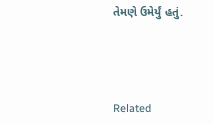તેમણે ઉમેર્યું હતું.




Related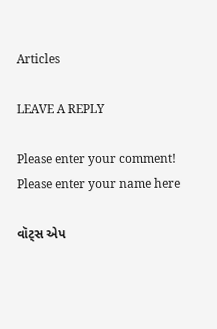Articles

LEAVE A REPLY

Please enter your comment!
Please enter your name here

વૉટ્સ એપ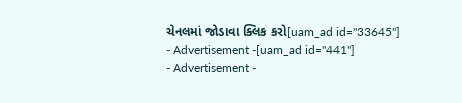ચેનલમાં જોડાવા ક્લિક કરો[uam_ad id="33645"]
- Advertisement -[uam_ad id="441"]
- Advertisement -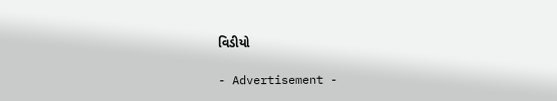વિડીયો

- Advertisement -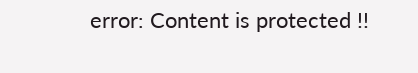error: Content is protected !!